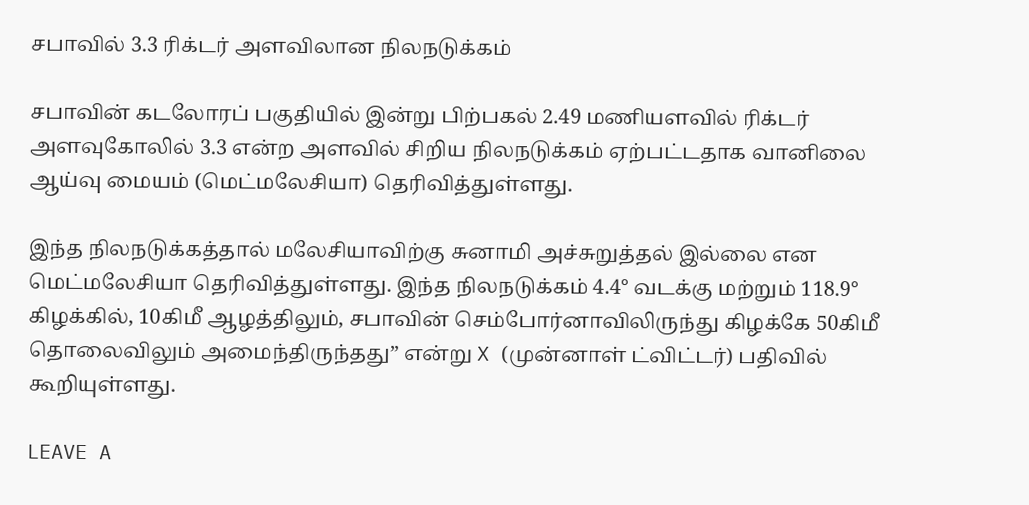சபாவில் 3.3 ரிக்டர் அளவிலான நிலநடுக்கம்

சபாவின் கடலோரப் பகுதியில் இன்று பிற்பகல் 2.49 மணியளவில் ரிக்டர் அளவுகோலில் 3.3 என்ற அளவில் சிறிய நிலநடுக்கம் ஏற்பட்டதாக வானிலை ஆய்வு மையம் (மெட்மலேசியா) தெரிவித்துள்ளது.

இந்த நிலநடுக்கத்தால் மலேசியாவிற்கு சுனாமி அச்சுறுத்தல் இல்லை என மெட்மலேசியா தெரிவித்துள்ளது. இந்த நிலநடுக்கம் 4.4° வடக்கு மற்றும் 118.9° கிழக்கில், 10கிமீ ஆழத்திலும், சபாவின் செம்போர்னாவிலிருந்து கிழக்கே 50கிமீ தொலைவிலும் அமைந்திருந்தது” என்று X (முன்னாள் ட்விட்டர்) பதிவில் கூறியுள்ளது.

LEAVE A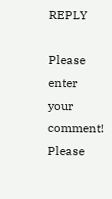REPLY

Please enter your comment!
Please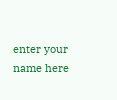enter your name here